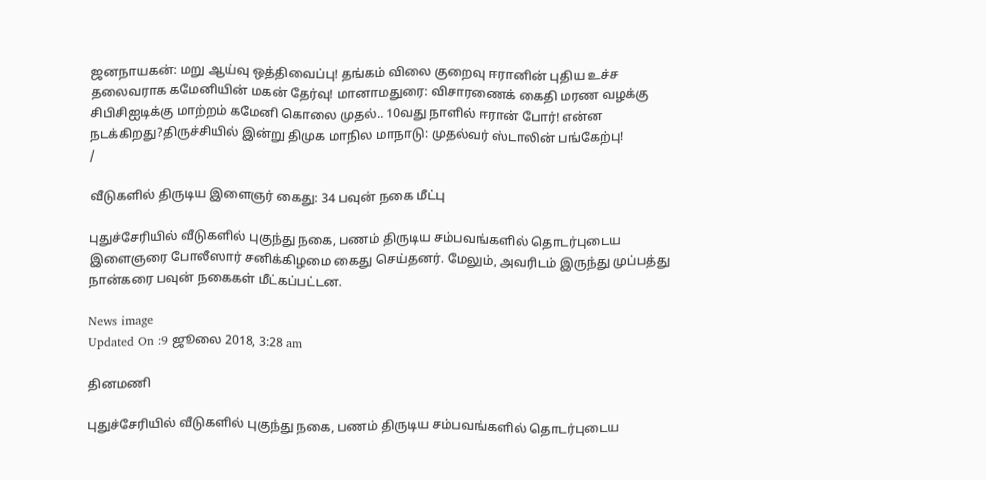ஜனநாயகன்: மறு ஆய்வு ஒத்திவைப்பு! தங்கம் விலை குறைவு ஈரானின் புதிய உச்ச தலைவராக கமேனியின் மகன் தேர்வு! மானாமதுரை: விசாரணைக் கைதி மரண வழக்கு சிபிசிஐடிக்கு மாற்றம் கமேனி கொலை முதல்.. 10வது நாளில் ஈரான் போர்! என்ன நடக்கிறது?திருச்சியில் இன்று திமுக மாநில மாநாடு: முதல்வர் ஸ்டாலின் பங்கேற்பு!
/

வீடுகளில் திருடிய இளைஞர் கைது: 34 பவுன் நகை மீட்பு

புதுச்சேரியில் வீடுகளில் புகுந்து நகை, பணம் திருடிய சம்பவங்களில் தொடர்புடைய இளைஞரை போலீஸார் சனிக்கிழமை கைது செய்தனர். மேலும், அவரிடம் இருந்து முப்பத்து நான்கரை பவுன் நகைகள் மீட்கப்பட்டன.

News image
Updated On :9 ஜூலை 2018, 3:28 am

தினமணி

புதுச்சேரியில் வீடுகளில் புகுந்து நகை, பணம் திருடிய சம்பவங்களில் தொடர்புடைய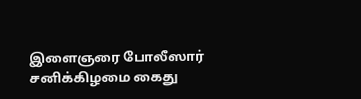இளைஞரை போலீஸார் சனிக்கிழமை கைது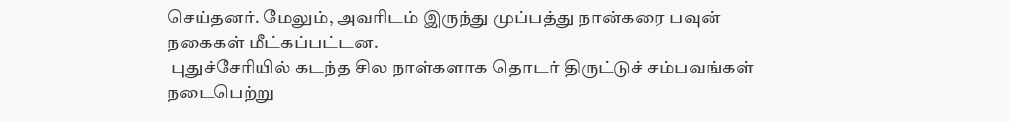செய்தனர். மேலும், அவரிடம் இருந்து முப்பத்து நான்கரை பவுன் நகைகள் மீட்கப்பட்டன.
 புதுச்சேரியில் கடந்த சில நாள்களாக தொடர் திருட்டுச் சம்பவங்கள் நடைபெற்று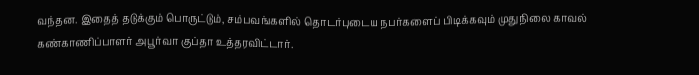வந்தன. இதைத் தடுக்கும் பொருட்டும், சம்பவங்களில் தொடர்புடைய நபர்களைப் பிடிக்கவும் முதுநிலை காவல் கண்காணிப்பாளர் அபூர்வா குப்தா உத்தரவிட்டார்.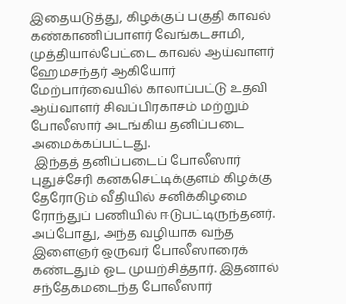இதையடுத்து, கிழக்குப் பகுதி காவல் கண்காணிப்பாளர் வேங்கடசாமி, முத்தியால்பேட்டை காவல் ஆய்வாளர் ஹேமசந்தர் ஆகியோர் மேற்பார்வையில் காலாப்பட்டு உதவி ஆய்வாளர் சிவப்பிரகாசம் மற்றும் போலீஸார் அடங்கிய தனிப்படை அமைக்கப்பட்டது.
 இந்தத் தனிப்படைப் போலீஸார் புதுச்சேரி கனகசெட்டிக்குளம் கிழக்கு தேரோடும் வீதியில் சனிக்கிழமை ரோந்துப் பணியில் ஈடுபட்டிருந்தனர். அப்போது, அந்த வழியாக வந்த இளைஞர் ஒருவர் போலீஸாரைக் கண்டதும் ஓட முயற்சித்தார். இதனால் சந்தேகமடைந்த போலீஸார்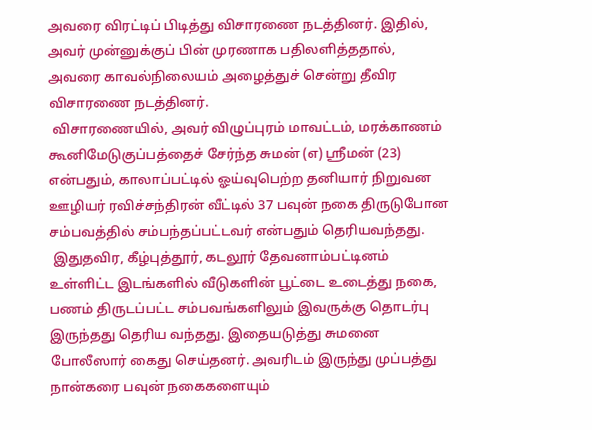அவரை விரட்டிப் பிடித்து விசாரணை நடத்தினர். இதில், அவர் முன்னுக்குப் பின் முரணாக பதிலளித்ததால், அவரை காவல்நிலையம் அழைத்துச் சென்று தீவிர விசாரணை நடத்தினர்.
 விசாரணையில், அவர் விழுப்புரம் மாவட்டம், மரக்காணம் கூனிமேடுகுப்பத்தைச் சேர்ந்த சுமன் (எ) ஸ்ரீமன் (23) என்பதும், காலாப்பட்டில் ஓய்வுபெற்ற தனியார் நிறுவன ஊழியர் ரவிச்சந்திரன் வீட்டில் 37 பவுன் நகை திருடுபோன சம்பவத்தில் சம்பந்தப்பட்டவர் என்பதும் தெரியவந்தது.
 இதுதவிர, கீழ்புத்தூர், கடலூர் தேவனாம்பட்டினம் உள்ளிட்ட இடங்களில் வீடுகளின் பூட்டை உடைத்து நகை, பணம் திருடப்பட்ட சம்பவங்களிலும் இவருக்கு தொடர்பு இருந்தது தெரிய வந்தது. இதையடுத்து சுமனை போலீஸார் கைது செய்தனர். அவரிடம் இருந்து முப்பத்து நான்கரை பவுன் நகைகளையும்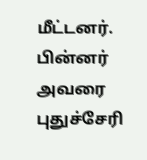மீட்டனர். பின்னர் அவரை புதுச்சேரி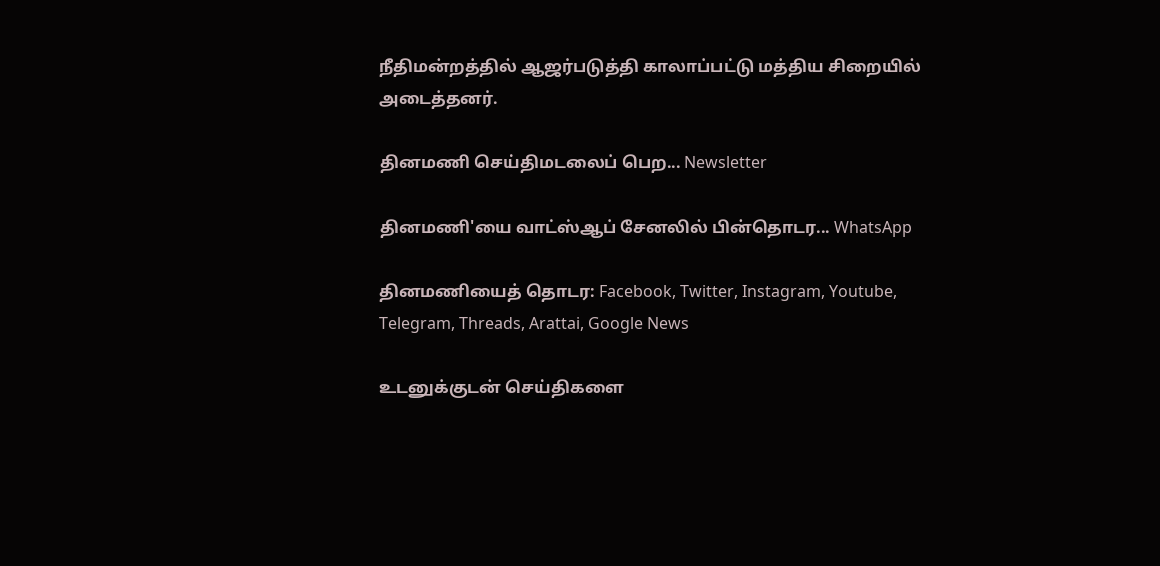நீதிமன்றத்தில் ஆஜர்படுத்தி காலாப்பட்டு மத்திய சிறையில் அடைத்தனர்.

தினமணி செய்திமடலைப் பெற... Newsletter

தினமணி'யை வாட்ஸ்ஆப் சேனலில் பின்தொடர... WhatsApp

தினமணியைத் தொடர: Facebook, Twitter, Instagram, Youtube, Telegram, Threads, Arattai, Google News

உடனுக்குடன் செய்திகளை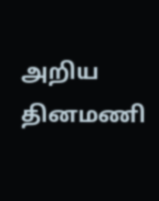அறிய தினமணி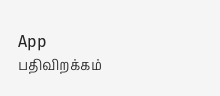App பதிவிறக்கம்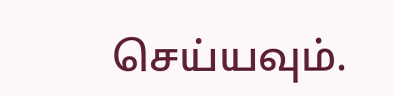செய்யவும்.